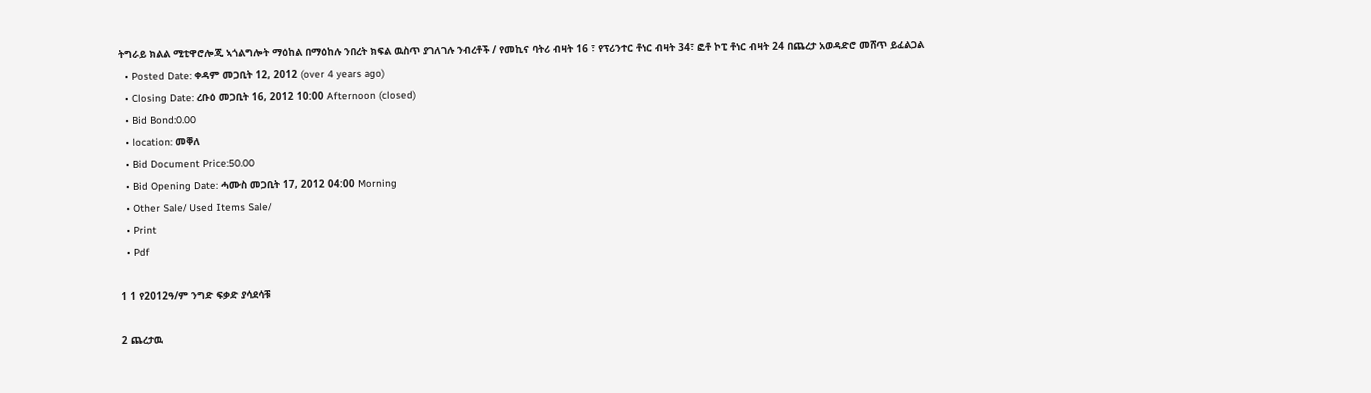ትግራይ ክልል ሚቲዋሮሎጂ ኣጎልግሎት ማዕከል በማዕከሉ ንበረት ክፍል ዉስጥ ያገለገሉ ንብረቶች / የመኪና ባትሪ ብዛት 16 ፣ የፕሪንተር ቶነር ብዛት 34፣ ፎቶ ኮፒ ቶነር ብዛት 24 በጨረታ አወዳድሮ መሸጥ ይፈልጋል
  • Posted Date: ቀዳም መጋቢት 12, 2012 (over 4 years ago)
  • Closing Date: ረቡዕ መጋቢት 16, 2012 10:00 Afternoon (closed)
  • Bid Bond:0.00
  • location: መቐለ
  • Bid Document Price:50.00
  • Bid Opening Date: ሓሙስ መጋቢት 17, 2012 04:00 Morning
  • Other Sale/ Used Items Sale/
  • Print
  • Pdf

1 1 የ2012ዓ/ም ንግድ ፍቃድ ያሳደሳቹ

2 ጨረታዉ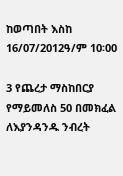ከወጣበት እስከ 16/07/2012ዓ/ም 10፡00

3 የጨረታ ማስከበርያ የማይመለስ 50 በመክፈል ለእያንዳንዱ ንብረት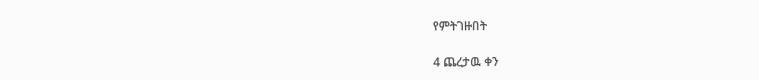የምትገዙበት

4 ጨረታዉ ቀን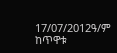17/07/2012ዓ/ም ከጥዋቱ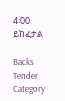4፡00 ይከፈታል

Backs
Tender Category